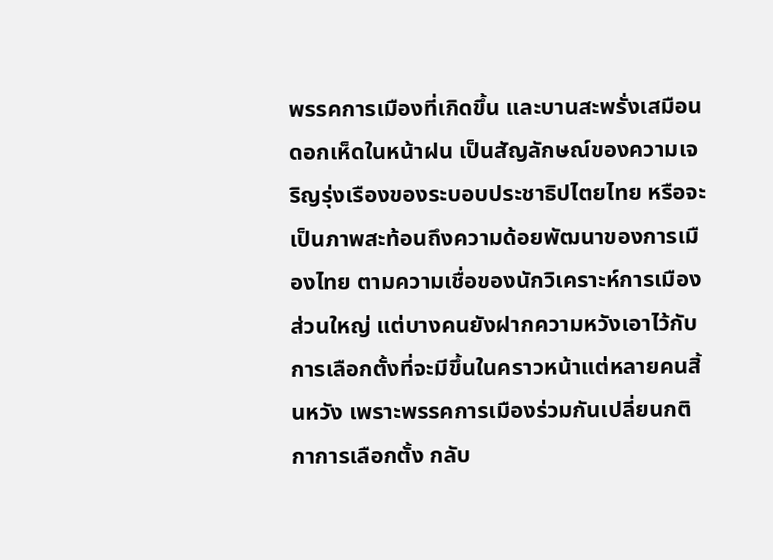พรรคการเมืองที่เกิดขึ้น และบานสะพรั่งเสมือนดอกเห็ดในหน้าฝน เป็นสัญลักษณ์ของความเจริญรุ่งเรืองของระบอบประชาธิปไตยไทย หรือจะเป็นภาพสะท้อนถึงความด้อยพัฒนาของการเมืองไทย ตามความเชื่อของนักวิเคราะห์การเมืองส่วนใหญ่ แต่บางคนยังฝากความหวังเอาไว้กับการเลือกตั้งที่จะมีขึ้นในคราวหน้าแต่หลายคนสิ้นหวัง เพราะพรรคการเมืองร่วมกันเปลี่ยนกติกาการเลือกตั้ง กลับ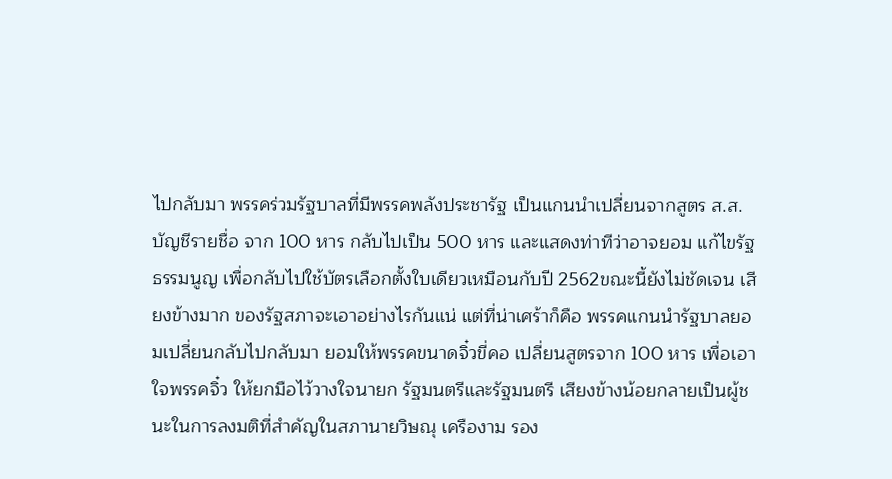ไปกลับมา พรรคร่วมรัฐบาลที่มีพรรคพลังประชารัฐ เป็นแกนนำเปลี่ยนจากสูตร ส.ส.บัญชีรายชื่อ จาก 100 หาร กลับไปเป็น 500 หาร และแสดงท่าทีว่าอาจยอม แก้ไขรัฐธรรมนูญ เพื่อกลับไปใช้บัตรเลือกตั้งใบเดียวเหมือนกับปี 2562ขณะนี้ยังไม่ชัดเจน เสียงข้างมาก ของรัฐสภาจะเอาอย่างไรกันแน่ แต่ที่น่าเศร้าก็คือ พรรคแกนนำรัฐบาลยอมเปลี่ยนกลับไปกลับมา ยอมให้พรรคขนาดจิ๋วขี่คอ เปลี่ยนสูตรจาก 100 หาร เพื่อเอาใจพรรคจิ๋ว ให้ยกมือไว้วางใจนายก รัฐมนตรีและรัฐมนตรี เสียงข้างน้อยกลายเป็นผู้ชนะในการลงมติที่สำคัญในสภานายวิษณุ เครืองาม รอง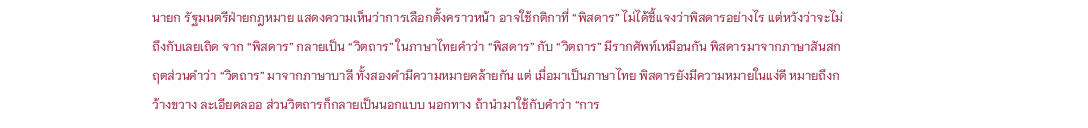นายก รัฐมนตรีฝ่ายกฎหมาย แสดงความเห็นว่าการเลือกตั้งคราวหน้า อาจใช้กติกาที่ “พิสดาร” ไม่ได้ชี้แจงว่าพิสดารอย่างไร แต่หวังว่าจะไม่ถึงกับเลยเถิด จาก “พิสดาร” กลายเป็น “วิตถาร” ในภาษาไทยคำว่า “พิสดาร” กับ “วิตถาร” มีรากศัพท์เหมือนกัน พิสดารมาจากภาษาสันสกฤตส่วนคำว่า “วิตถาร” มาจากภาษาบาลี ทั้งสองคำมีความหมายคล้ายกัน แต่ เมื่อมาเป็นภาษาไทย พิสดารยังมีความหมายในแง่ดี หมายถึงกว้างขวาง ละเอียดลออ ส่วนวิตถารก็กลายเป็นนอกแบบ นอกทาง ถ้านำมาใช้กับคำว่า “การ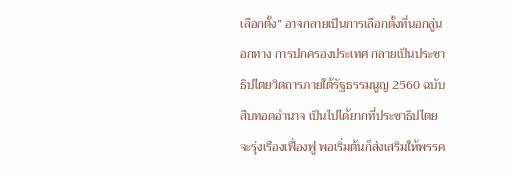เลือกตั้ง” อาจกลายเป็นการเลือกตั้งที่นอกลู่นอกทาง การปกครองประเทศ กลายเป็นประชาธิปไตยวิตถารภายใต้รัฐธรรมนูญ 2560 ฉบับสืบทอดอำนาจ เป็นไปได้ยากที่ประชาธิปไตยจะรุ่งเรืองเฟื่องฟู พอเริ่มต้นก็ส่งเสริมให้พรรค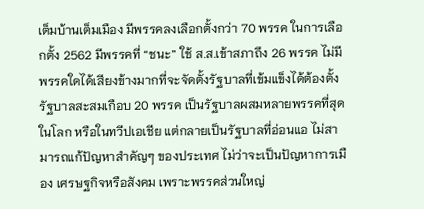เต็มบ้านเต็มเมือง มีพรรคลงเลือกตั้งกว่า 70 พรรค ในการเลือกตั้ง 2562 มีพรรคที่ “ชนะ” ใช้ ส.ส.เข้าสภาถึง 26 พรรค ไม่มีพรรคใดได้เสียงข้างมากที่จะจัดตั้งรัฐบาลที่เข้มแข็งได้ต้องตั้งรัฐบาลสะสมเกือบ 20 พรรค เป็นรัฐบาลผสมหลายพรรคที่สุดในโลก หรือในทวีปเอเชีย แต่กลายเป็นรัฐบาลที่อ่อนแอ ไม่สามารถแก้ปัญหาสำคัญๆ ของประเทศ ไม่ว่าจะเป็นปัญหาการเมือง เศรษฐกิจหรือสังคม เพราะพรรคส่วนใหญ่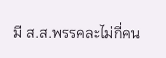มี ส.ส.พรรคละไม่กี่คน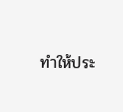ทำให้ประ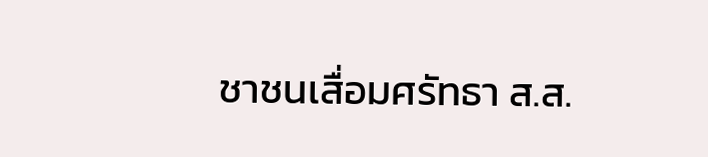ชาชนเสื่อมศรัทธา ส.ส.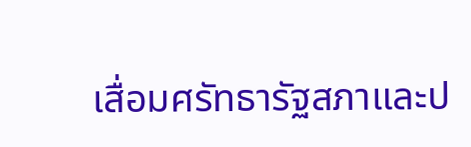เสื่อมศรัทธารัฐสภาและป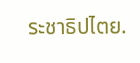ระชาธิปไตย.